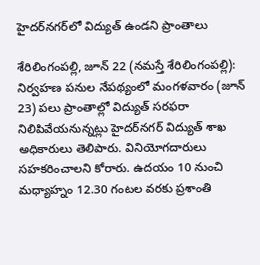హైద‌ర్‌న‌గ‌ర్‌లో విద్యుత్ ఉండ‌ని ప్రాంతాలు

శేరిలింగంప‌ల్లి, జూన్ 22 (న‌మ‌స్తే శేరిలింగంప‌ల్లి): నిర్వహణ పనుల నేపథ్యంలో మంగళవారం (జూన్ 23) పలు ప్రాంతాల్లో విద్యుత్ సరఫరా నిలిపివేయనున్నట్లు హైదర్‌నగర్ విద్యుత్ శాఖ అధికారులు తెలిపారు. వినియోగదారులు సహకరించాలని కోరారు. ఉదయం 10 నుంచి మధ్యాహ్నం 12.30 గంటల వరకు ప్రశాంతి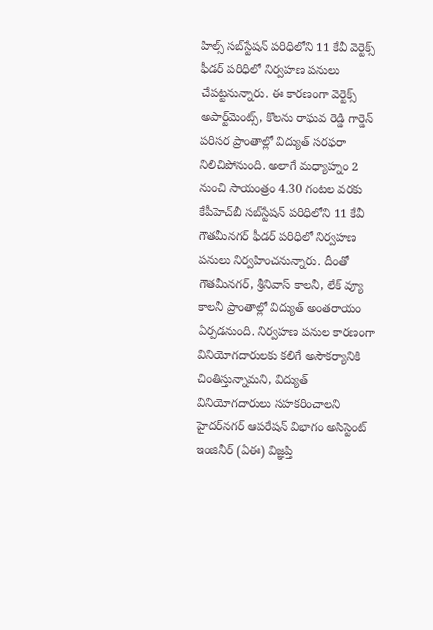హిల్స్ సబ్‌స్టేషన్ పరిధిలోని 11 కేవీ వెర్టెక్స్ ఫీడర్ ప‌రిధిలో నిర్వహణ పనులు చేపట్టనున్నారు. ఈ కారణంగా వెర్టెక్స్ అపార్ట్‌మెంట్స్, కొలను రాఘవ రెడ్డి గార్డెన్ పరిసర ప్రాంతాల్లో విద్యుత్ సరఫరా నిలిచిపోనుంది. అలాగే మధ్యాహ్నం 2 నుంచి సాయంత్రం 4.30 గంటల వరకు కేపీహెచ్‌బీ సబ్‌స్టేషన్ పరిధిలోని 11 కేవీ గౌతమీనగర్ ఫీడర్ ప‌రిధిలో నిర్వహణ పనులు నిర్వహించనున్నారు. దీంతో గౌతమీనగర్, శ్రీనివాస్ కాలనీ, లేక్ వ్యూ కాలనీ ప్రాంతాల్లో విద్యుత్ అంతరాయం ఏర్పడనుంది. నిర్వహణ పనుల కారణంగా వినియోగదారులకు కలిగే అసౌకర్యానికి చింతిస్తున్నామని, విద్యుత్ వినియోగదారులు సహకరించాలని హైదర్‌నగర్ ఆపరేషన్ విభాగం అసిస్టెంట్ ఇంజినీర్ (ఏఈ) విజ్ఞప్తి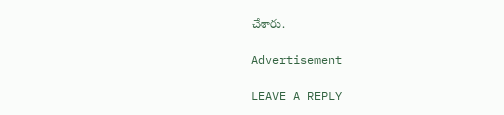చేశారు.

Advertisement

LEAVE A REPLY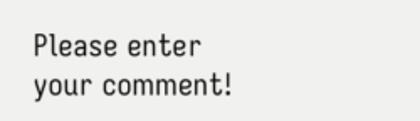Please enter your comment!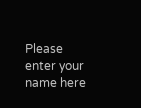Please enter your name here